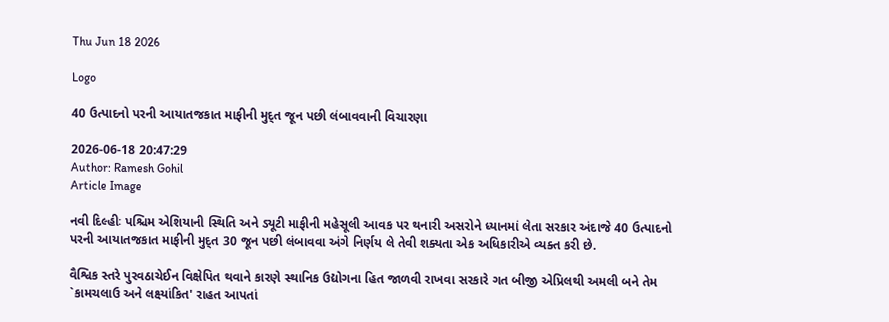Thu Jun 18 2026

Logo

40 ઉત્પાદનો પરની આયાતજકાત માફીની મુદ્ત જૂન પછી લંબાવવાની વિચારણા

2026-06-18 20:47:29
Author: Ramesh Gohil
Article Image

નવી દિલ્હીઃ પશ્ચિમ એશિયાની સ્થિતિ અને ડ્યૂટી માફીની મહેસૂલી આવક પર થનારી અસરોને ધ્યાનમાં લેતા સરકાર અંદાજે 40 ઉત્પાદનો પરની આયાતજકાત માફીની મુદ્ત 30 જૂન પછી લંબાવવા અંગે નિર્ણય લે તેવી શક્યતા એક અધિકારીએ વ્યક્ત કરી છે.

વૈશ્વિક સ્તરે પુરવઠાચેઈન વિક્ષેપિત થવાને કારણે સ્થાનિક ઉદ્યોગના હિત જાળવી રાખવા સરકારે ગત બીજી એપ્રિલથી અમલી બને તેમ `કામચલાઉ અને લક્ષ્યાંકિત' રાહત આપતાં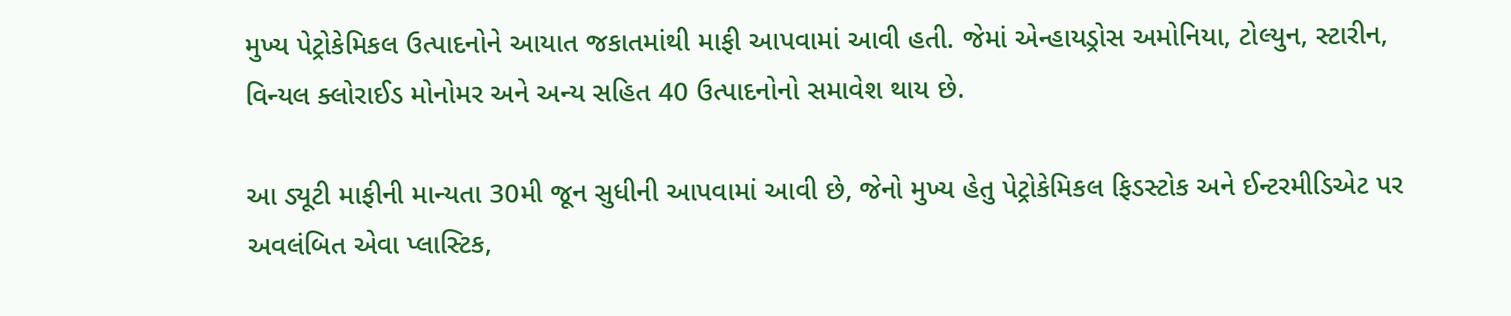મુખ્ય પેટ્રોકેમિકલ ઉત્પાદનોને આયાત જકાતમાંથી માફી આપવામાં આવી હતી. જેમાં એન્હાયડ્રોસ અમોનિયા, ટોલ્યુન, સ્ટારીન, વિન્યલ ક્લોરાઈડ મોનોમર અને અન્ય સહિત 40 ઉત્પાદનોનો સમાવેશ થાય છે.

આ ડ્યૂટી માફીની માન્યતા 30મી જૂન સુધીની આપવામાં આવી છે, જેનો મુખ્ય હેતુ પેટ્રોકેમિકલ ફિડસ્ટોક અને ઈન્ટરમીડિએટ પર અવલંબિત એવા પ્લાસ્ટિક,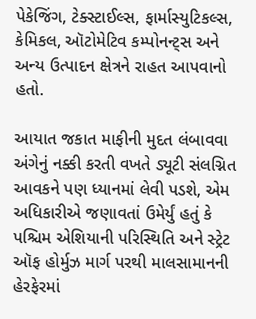પેકેજિંગ, ટેક્સ્ટાઈલ્સ, ફાર્માસ્યુટિકલ્સ, કેમિકલ, ઑટોમેટિવ કમ્પોનન્ટ્સ અને અન્ય ઉત્પાદન ક્ષેત્રને રાહત આપવાનો હતો.

આયાત જકાત માફીની મુદત લંબાવવા અંગેનું નક્કી કરતી વખતે ડ્યૂટી સંલગ્નિત આવકને પણ ધ્યાનમાં લેવી પડશે, એમ અધિકારીએ જણાવતાં ઉમેર્યું હતું કે પશ્ચિમ એશિયાની પરિસ્થિતિ અને સ્ટ્રેટ ઑફ હોર્મુઝ માર્ગ પરથી માલસામાનની હેરફેરમાં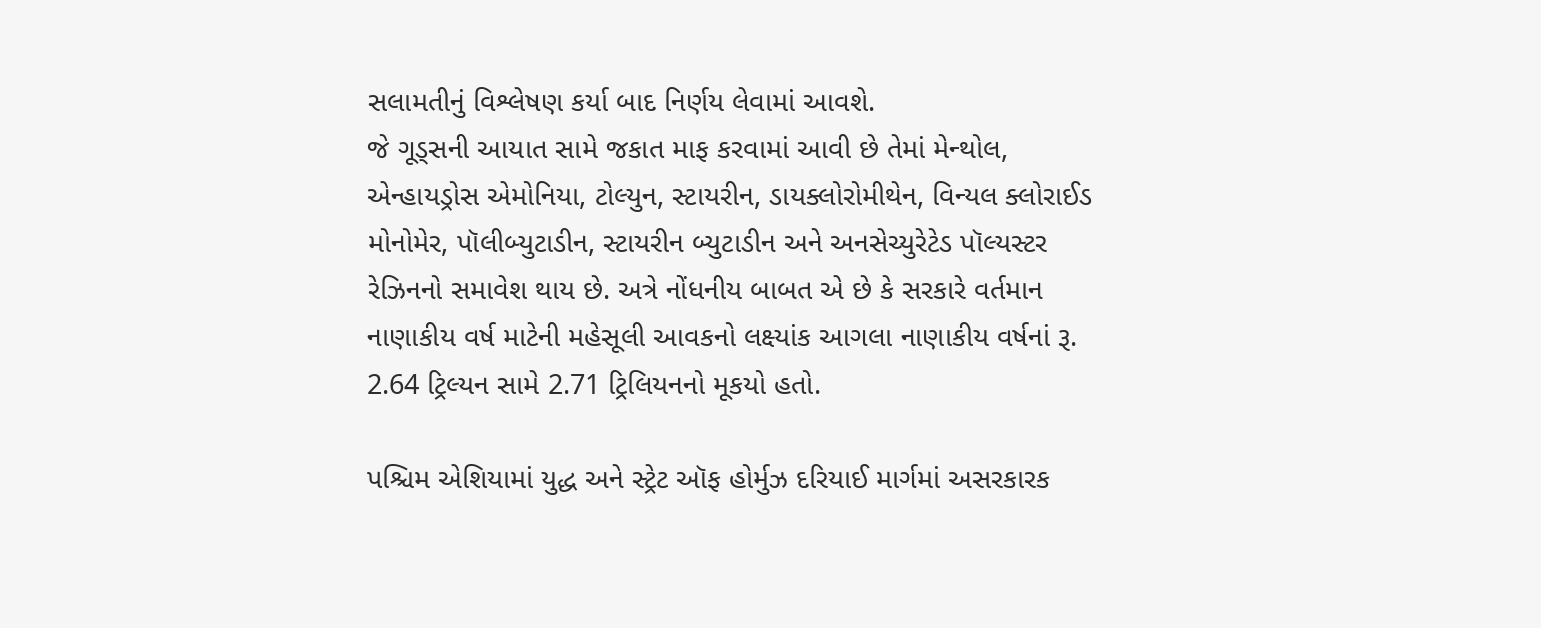સલામતીનું વિશ્લેષણ કર્યા બાદ નિર્ણય લેવામાં આવશે.
જે ગૂડ્સની આયાત સામે જકાત માફ કરવામાં આવી છે તેમાં મેન્થોલ, એન્હાયડ્રોસ એમોનિયા, ટોલ્યુન, સ્ટાયરીન, ડાયક્લોરોમીથેન, વિન્યલ ક્લોરાઈડ મોનોમેર, પૉલીબ્યુટાડીન, સ્ટાયરીન બ્યુટાડીન અને અનસેચ્યુરેટેડ પૉલ્યસ્ટર રેઝિનનો સમાવેશ થાય છે. અત્રે નોંધનીય બાબત એ છે કે સરકારે વર્તમાન નાણાકીય વર્ષ માટેની મહેસૂલી આવકનો લક્ષ્યાંક આગલા નાણાકીય વર્ષનાં રૂ. 2.64 ટ્રિલ્યન સામે 2.71 ટ્રિલિયનનો મૂકયો હતો.

પશ્ચિમ એશિયામાં યુદ્ધ અને સ્ટ્રેટ ઑફ હોર્મુઝ દરિયાઈ માર્ગમાં અસરકારક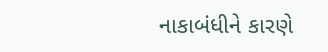નાકાબંધીને કારણે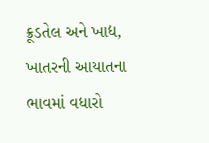ક્રૂડતેલ અને ખાદ્ય, ખાતરની આયાતના ભાવમાં વધારો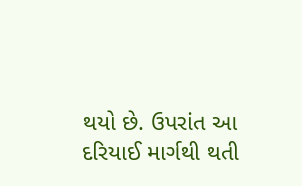થયો છે. ઉપરાંત આ દરિયાઈ માર્ગથી થતી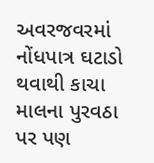અવરજવરમાં નોંધપાત્ર ઘટાડો થવાથી કાચા માલના પુરવઠા પર પણ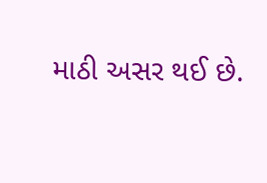માઠી અસર થઈ છે.